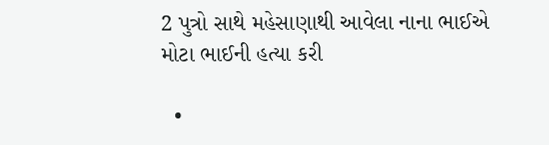2 પુત્રો સાથે મહેસાણાથી આવેલા નાના ભાઈએ મોટા ભાઈની હત્યા કરી

  •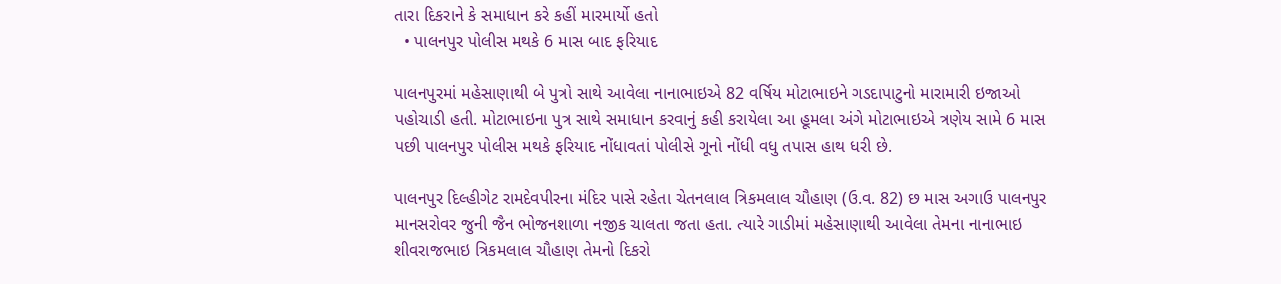તારા દિકરાને કે સમાધાન કરે કહીં મારમાર્યો હતો
  • પાલનપુર પોલીસ મથકે 6 માસ બાદ ફરિયાદ

પાલનપુરમાં મહેસાણાથી બે પુત્રો સાથે આવેલા નાનાભાઇએ 82 વર્ષિય મોટાભાઇને ગડદાપાટુનો મારામારી ઇજાઓ પહોચાડી હતી. મોટાભાઇના પુત્ર સાથે સમાધાન કરવાનું કહી કરાયેલા આ હૂમલા અંગે મોટાભાઇએ ત્રણેય સામે 6 માસ પછી પાલનપુર પોલીસ મથકે ફરિયાદ નોંધાવતાં પોલીસે ગૂનો નોંધી વધુ તપાસ હાથ ધરી છે.

પાલનપુર દિલ્હીગેટ રામદેવપીરના મંદિર પાસે રહેતા ચેતનલાલ ત્રિકમલાલ ચૌહાણ (ઉ.વ. 82) છ માસ અગાઉ પાલનપુર માનસરોવર જુની જૈન ભોજનશાળા નજીક ચાલતા જતા હતા. ત્યારે ગાડીમાં મહેસાણાથી આવેલા તેમના નાનાભાઇ શીવરાજભાઇ ત્રિકમલાલ ચૌહાણ તેમનો દિકરો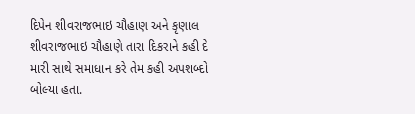દિપેન શીવરાજભાઇ ચૌહાણ અને કૃણાલ શીવરાજભાઇ ચૌહાણે તારા દિકરાને કહી દે મારી સાથે સમાધાન કરે તેમ કહી અપશબ્દો બોલ્યા હતા.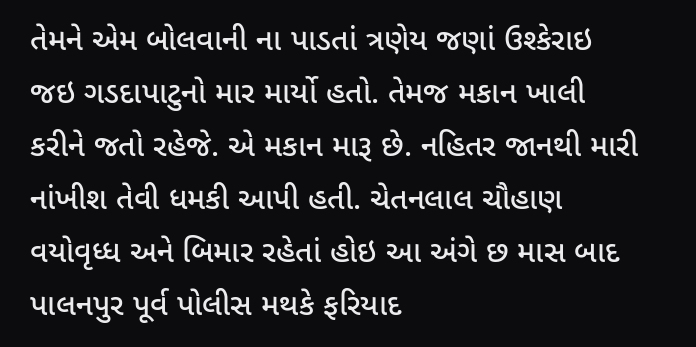તેમને એમ બોલવાની ના પાડતાં ત્રણેય જણાં ઉશ્કેરાઇ જઇ ગડદાપાટુનો માર માર્યો હતો. તેમજ મકાન ખાલી કરીને જતો રહેજે. એ મકાન મારૂ છે. નહિતર જાનથી મારી નાંખીશ તેવી ધમકી આપી હતી. ચેતનલાલ ચૌહાણ વયોવૃધ્ધ અને બિમાર રહેતાં હોઇ આ અંગે છ માસ બાદ પાલનપુર પૂર્વ પોલીસ મથકે ફરિયાદ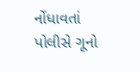નોંધાવતાં પોલીસે ગૂનો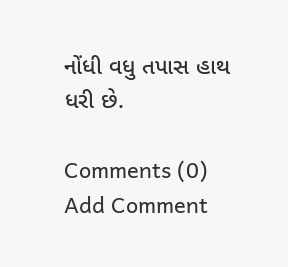નોંધી વધુ તપાસ હાથ ધરી છે.

Comments (0)
Add Comment